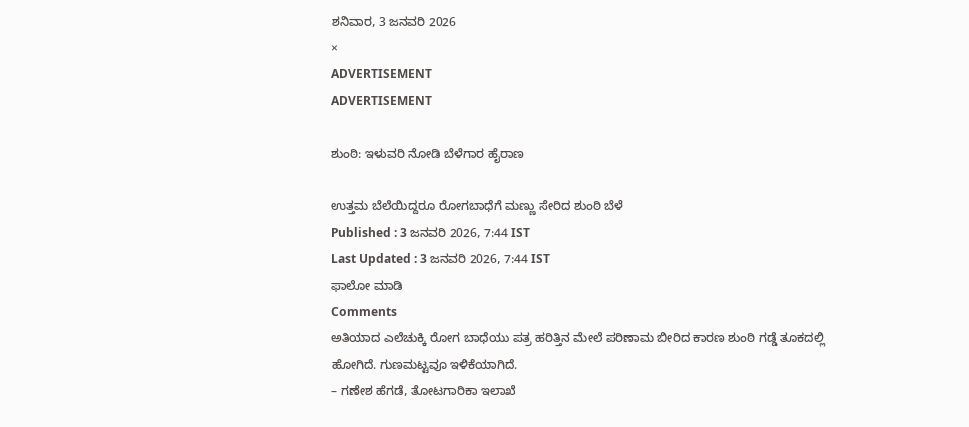ಶನಿವಾರ, 3 ಜನವರಿ 2026
×
ADVERTISEMENT
ADVERTISEMENT

ಶುಂಠಿ: ಇಳುವರಿ ನೋಡಿ ಬೆಳೆಗಾರ ಹೈರಾಣ

ಉತ್ತಮ ಬೆಲೆಯಿದ್ದರೂ ರೋಗಬಾಧೆಗೆ ಮಣ್ಣು ಸೇರಿದ ಶುಂಠಿ ಬೆಳೆ
Published : 3 ಜನವರಿ 2026, 7:44 IST
Last Updated : 3 ಜನವರಿ 2026, 7:44 IST
ಫಾಲೋ ಮಾಡಿ
Comments
ಅತಿಯಾದ ಎಲೆಚುಕ್ಕಿ ರೋಗ ಬಾಧೆಯು ಪತ್ರ ಹರಿತ್ತಿನ ಮೇಲೆ ಪರಿಣಾಮ ಬೀರಿದ ಕಾರಣ ಶುಂಠಿ ಗಡ್ಡೆ ತೂಕದಲ್ಲಿ ಹೋಗಿದೆ. ಗುಣಮಟ್ಟವೂ ಇಳಿಕೆಯಾಗಿದೆ.
– ಗಣೇಶ ಹೆಗಡೆ, ತೋಟಗಾರಿಕಾ ಇಲಾಖೆ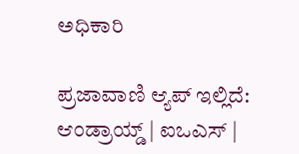ಅಧಿಕಾರಿ

ಪ್ರಜಾವಾಣಿ ಆ್ಯಪ್ ಇಲ್ಲಿದೆ: ಆಂಡ್ರಾಯ್ಡ್ | ಐಒಎಸ್ |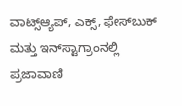ವಾಟ್ಸ್ಆ್ಯಪ್, ಎಕ್ಸ್, ಫೇಸ್‌ಬುಕ್ ಮತ್ತು ಇನ್‌ಸ್ಟಾಗ್ರಾಂನಲ್ಲಿ ಪ್ರಜಾವಾಣಿ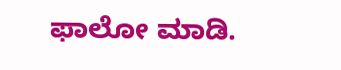ಫಾಲೋ ಮಾಡಿ.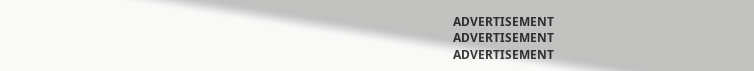ADVERTISEMENT
ADVERTISEMENT
ADVERTISEMENT